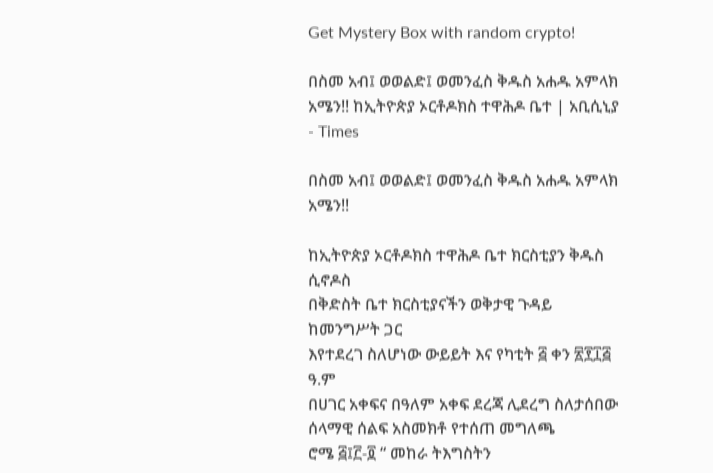Get Mystery Box with random crypto!

በስመ አብ፤ ወወልድ፤ ወመንፈስ ቅዱስ አሐዱ አምላክ አሜን!! ከኢትዮጵያ ኦርቶዶክስ ተዋሕዶ ቤተ | አቢሲኒያ - Times

በስመ አብ፤ ወወልድ፤ ወመንፈስ ቅዱስ አሐዱ አምላክ አሜን!!

ከኢትዮጵያ ኦርቶዶክስ ተዋሕዶ ቤተ ክርስቲያን ቅዱስ ሲኖዶስ
በቅድስት ቤተ ክርስቲያናችን ወቅታዊ ጉዳይ ከመንግሥት ጋር
እየተደረገ ስለሆነው ውይይት እና የካቲት ፭ ቀን ፳፻፲፭ ዓ.ም
በሀገር አቀፍና በዓለም አቀፍ ደረጃ ሊደረግ ስለታሰበው ሰላማዊ ሰልፍ አስመክቶ የተሰጠ መግለጫ
ሮሜ ፭፤፫-፬ “ መከራ ትእግስትን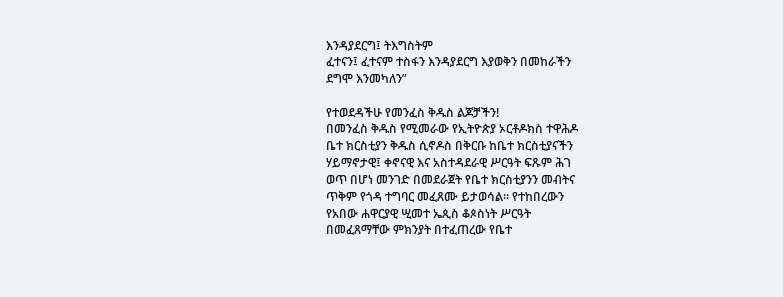እንዳያደርግ፤ ትእግስትም
ፈተናን፤ ፈተናም ተስፋን እንዳያደርግ እያወቅን በመከራችን
ደግሞ እንመካለን”

የተወደዳችሁ የመንፈስ ቅዱስ ልጆቻችን!
በመንፈስ ቅዱስ የሚመራው የኢትዮጵያ ኦርቶዶክስ ተዋሕዶ
ቤተ ክርስቲያን ቅዱስ ሲኖዶስ በቅርቡ ከቤተ ክርስቲያናችን
ሃይማኖታዊ፤ ቀኖናዊ እና አስተዳደራዊ ሥርዓት ፍጹም ሕገ
ወጥ በሆነ መንገድ በመደራጀት የቤተ ክርስቲያንን መብትና
ጥቅም የጎዳ ተግባር መፈጸሙ ይታወሳል፡፡ የተከበረውን
የአበው ሐዋርያዊ ሢመተ ኤጲስ ቆጶስነት ሥርዓት
በመፈጸማቸው ምክንያት በተፈጠረው የቤተ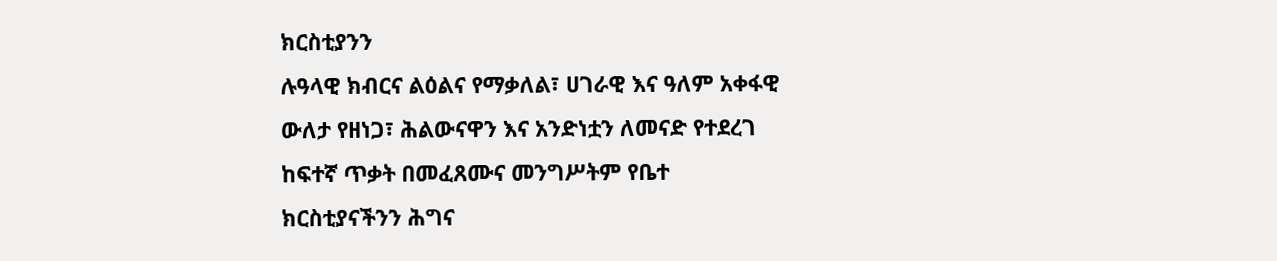ክርስቲያንን
ሉዓላዊ ክብርና ልዕልና የማቃለል፣ ሀገራዊ እና ዓለም አቀፋዊ
ውለታ የዘነጋ፣ ሕልውናዋን እና አንድነቷን ለመናድ የተደረገ
ከፍተኛ ጥቃት በመፈጸሙና መንግሥትም የቤተ
ክርስቲያናችንን ሕግና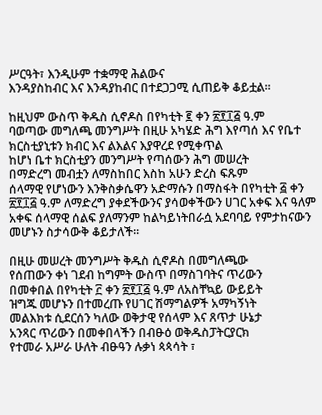ሥርዓት፣ እንዲሁም ተቋማዊ ሕልውና
እንዳያስከብር እና እንዳያከብር በተደጋጋሚ ሲጠይቅ ቆይቷል፡፡

ከዚህም ውስጥ ቅዱስ ሲኖዶስ በየካቲት ፪ ቀን ፳፻፲፭ ዓ.ም
ባወጣው መግለጫ መንግሥት በዚሁ አካሄድ ሕግ እየጣሰ እና የቤተ ክርስቲያኒቱን ክብር እና ልእልና እያዋረደ የሚቀጥል
ከሆነ ቤተ ክርስቲያን መንግሥት የጣሰውን ሕግ መሠረት
በማድረግ መብቷን ለማስከበር እስከ አሁን ድረስ ፍጹም
ሰላማዊ የሆነውን እንቅስቃሴዋን አድማሱን በማስፋት በየካቲት ፭ ቀን ፳፻፲፭ ዓ.ም ለማድረግ ያቀደችውንና ያሳወቀችውን ሀገር አቀፍ እና ዓለም አቀፍ ሰላማዊ ሰልፍ ያለማንም ከልካይነትበራሷ አደባባይ የምታከናውን መሆኑን ስታሳውቅ ቆይታለች፡፡

በዚሁ መሠረት መንግሥት ቅዱስ ሲኖዶስ በመግለጫው
የሰጠውን ቀነ ገደብ ከግምት ውስጥ በማስገባትና ጥሪውን
በመቀበል በየካቲት ፫ ቀን ፳፻፲፭ ዓ.ም ለአስቸኳይ ውይይት
ዝግጁ መሆኑን በተመረጡ የሀገር ሽማግልዎች አማካኝነት
መልእክቱ ሲደርሰን ካለው ወቅታዊ የሰላም እና ጸጥታ ሁኔታ
አንጻር ጥሪውን በመቀበላችን በብፁዕ ወቅዱስፓትርያርክ
የተመራ አሥራ ሁለት ብፁዓን ሉቃነ ጳጳሳት ፣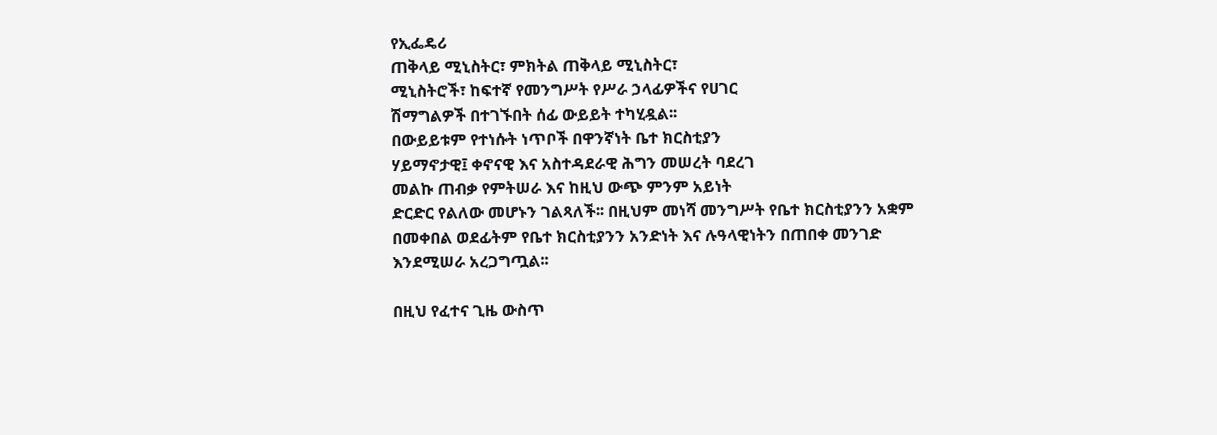የኢፌዴሪ
ጠቅላይ ሚኒስትር፣ ምክትል ጠቅላይ ሚኒስትር፣
ሚኒስትሮች፣ ከፍተኛ የመንግሥት የሥራ ኃላፊዎችና የሀገር
ሽማግልዎች በተገኙበት ሰፊ ውይይት ተካሂዷል፡፡
በውይይቱም የተነሱት ነጥቦች በዋንኛነት ቤተ ክርስቲያን
ሃይማኖታዊ፤ ቀኖናዊ እና አስተዳደራዊ ሕግን መሠረት ባደረገ
መልኩ ጠብቃ የምትሠራ እና ከዚህ ውጭ ምንም አይነት
ድርድር የልለው መሆኑን ገልጻለች፡፡ በዚህም መነሻ መንግሥት የቤተ ክርስቲያንን አቋም በመቀበል ወደፊትም የቤተ ክርስቲያንን አንድነት እና ሉዓላዊነትን በጠበቀ መንገድ
እንደሚሠራ አረጋግጧል፡፡

በዚህ የፈተና ጊዜ ውስጥ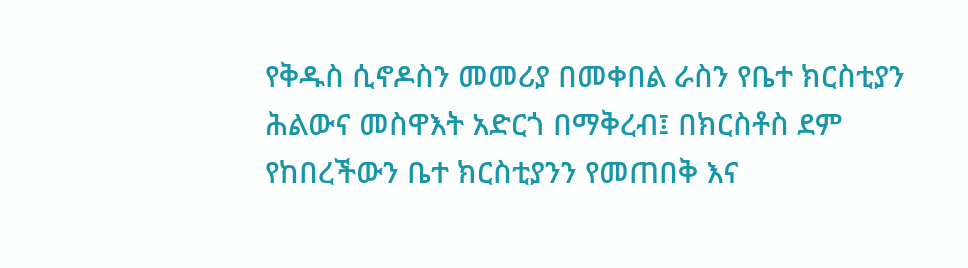የቅዱስ ሲኖዶስን መመሪያ በመቀበል ራስን የቤተ ክርስቲያን ሕልውና መስዋእት አድርጎ በማቅረብ፤ በክርስቶስ ደም የከበረችውን ቤተ ክርስቲያንን የመጠበቅ እና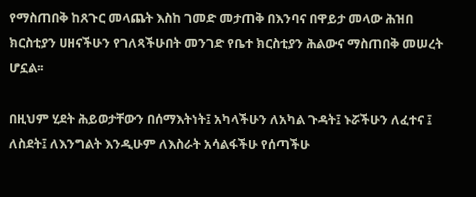የማስጠበቅ ከጸጉር መላጨት እስከ ገመድ መታጠቅ በእንባና በዋይታ መላው ሕዝበ ክርስቲያን ሀዘናችሁን የገለጻችሁበት መንገድ የቤተ ክርስቲያን ሕልውና ማስጠበቅ መሠረት ሆኗል፡፡

በዚህም ሂደት ሕይወታቸውን በሰማእትነት፤ አካላችሁን ለአካል ጉዳት፤ ኑሯችሁን ለፈተና ፤ ለስደት፤ ለእንግልት እንዲሁም ለእስራት አሳልፋችሁ የሰጣችሁ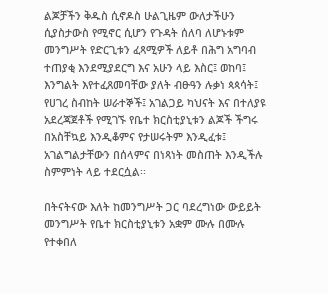ልጆቻችን ቅዱስ ሲኖዶስ ሁልጊዜም ውለታችሁን ሲያስታውስ የሚኖር ሲሆን የጉዳት ሰለባ ለሆኑቱም መንግሥት የድርጊቱን ፈጻሚዎች ለይቶ በሕግ አግባብ ተጠያቂ እንደሚያደርግ እና አሁን ላይ እስር፤ ወከባ፤ እንግልት እየተፈጸመባቸው ያለት ብፁዓን ሉቃነ ጳጳሳት፤ የሀገረ ስብከት ሠራተኞች፤ አገልጋይ ካህናት እና በተለያዩ አደረጃጀቶች የሚገኙ የቤተ ክርስቲያኒቱን ልጆች ችግሩ በአስቸኳይ እንዲቆምና የታሠሩትም እንዲፈቱ፤
አገልግልታቸውን በሰላምና በነጻነት መስጠት እንዲችሉ
ስምምነት ላይ ተደርሷል፡፡

በትናትናው እለት ከመንግሥት ጋር ባደረግነው ውይይት
መንግሥት የቤተ ክርስቲያኒቱን አቋም ሙሉ በሙሉ የተቀበለ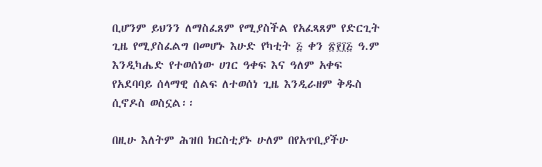ቢሆንም ይህንን ለማስፈጸም የሚያስችል የአፈጻጸም የድርጊት ጊዜ የሚያስፈልግ በመሆኑ እሁድ የካቲት ፭ ቀን ፳፻፲፭ ዓ.ም እንዲካሔድ የተወሰነው ሀገር ዓቀፍ እና ዓለም አቀፍ የአደባባይ ሰላማዊ ሰልፍ ለተወሰነ ጊዜ እንዲራዘም ቅዱስ ሲኖዶስ ወስኗል፡፡

በዚሁ እለትም ሕዝበ ክርስቲያኑ ሁለም በየአጥቢያችሁ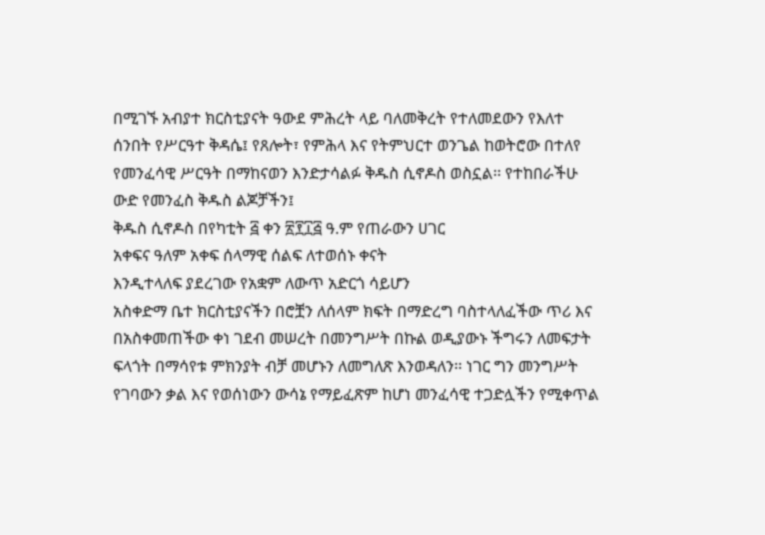በሚገኙ አብያተ ክርስቲያናት ዓውደ ምሕረት ላይ ባለመቅረት የተለመደውን የእለተ ሰንበት የሥርዓተ ቅዳሴ፤ የጸሎት፣ የምሕላ እና የትምህርተ ወንጌል ከወትሮው በተለየ የመንፈሳዊ ሥርዓት በማከናወን እንድታሳልፉ ቅዱስ ሲኖዶስ ወስኗል፡፡ የተከበራችሁ ውድ የመንፈስ ቅዱስ ልጆቻችን፤
ቅዱስ ሲኖዶስ በየካቲት ፭ ቀን ፳፻፲፭ ዓ.ም የጠራውን ሀገር
አቀፍና ዓለም አቀፍ ሰላማዊ ሰልፍ ለተወሰኑ ቀናት
እንዲተላለፍ ያደረገው የአቋም ለውጥ አድርጎ ሳይሆን
አስቀድማ ቤተ ክርስቲያናችን በሮቿን ለሰላም ክፍት በማድረግ ባስተላለፈችው ጥሪ እና በአስቀመጠችው ቀነ ገደብ መሠረት በመንግሥት በኩል ወዲያውኑ ችግሩን ለመፍታት ፍላጎት በማሳየቱ ምክንያት ብቻ መሆኑን ለመግለጽ እንወዳለን፡፡ ነገር ግን መንግሥት የገባውን ቃል እና የወሰነውን ውሳኔ የማይፈጽም ከሆነ መንፈሳዊ ተጋድሏችን የሚቀጥል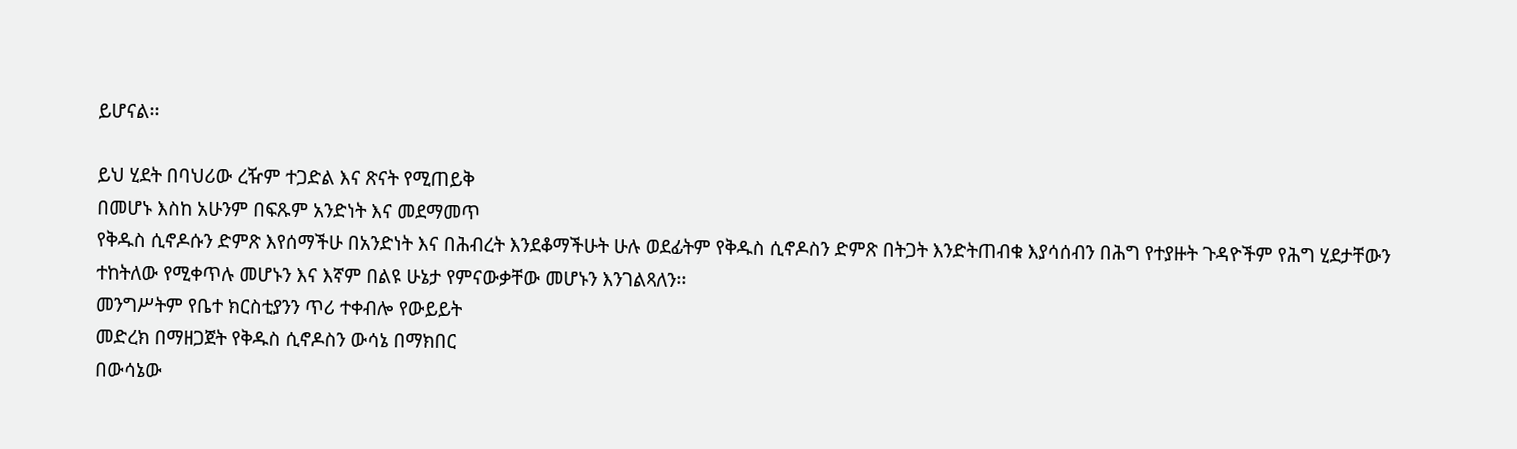ይሆናል፡፡

ይህ ሂደት በባህሪው ረዥም ተጋድል እና ጽናት የሚጠይቅ
በመሆኑ እስከ አሁንም በፍጹም አንድነት እና መደማመጥ
የቅዱስ ሲኖዶሱን ድምጽ እየሰማችሁ በአንድነት እና በሕብረት እንደቆማችሁት ሁሉ ወደፊትም የቅዱስ ሲኖዶስን ድምጽ በትጋት እንድትጠብቁ እያሳሰብን በሕግ የተያዙት ጉዳዮችም የሕግ ሂደታቸውን ተከትለው የሚቀጥሉ መሆኑን እና እኛም በልዩ ሁኔታ የምናውቃቸው መሆኑን እንገልጻለን፡፡
መንግሥትም የቤተ ክርስቲያንን ጥሪ ተቀብሎ የውይይት
መድረክ በማዘጋጀት የቅዱስ ሲኖዶስን ውሳኔ በማክበር
በውሳኔው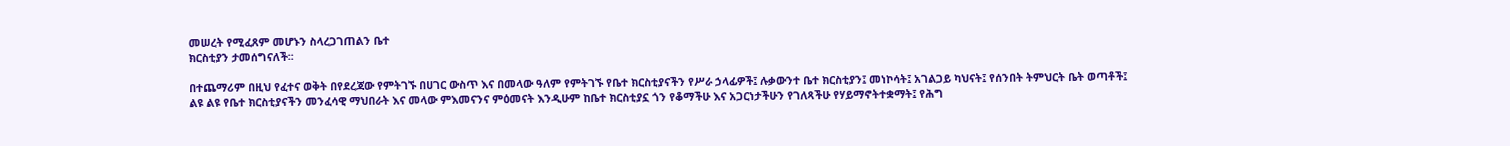መሠረት የሚፈጸም መሆኑን ስላረጋገጠልን ቤተ
ክርስቲያን ታመሰግናለች፡፡

በተጨማሪም በዚህ የፈተና ወቅት በየደረጃው የምትገኙ በሀገር ውስጥ እና በመላው ዓለም የምትገኙ የቤተ ክርስቲያናችን የሥራ ኃላፊዎች፤ ሉቃውንተ ቤተ ክርስቲያን፤ መነኮሳት፤ አገልጋይ ካህናት፤ የሰንበት ትምህርት ቤት ወጣቶች፤ ልዩ ልዩ የቤተ ክርስቲያናችን መንፈሳዊ ማህበራት እና መላው ምእመናንና ምዕመናት እንዲሁም ከቤተ ክርስቲያኗ ጎን የቆማችሁ እና አጋርነታችሁን የገለጻችሁ የሃይማኖትተቋማት፤ የሕግ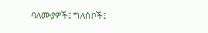ባለሙያዎች፤ ግለሰቦች፤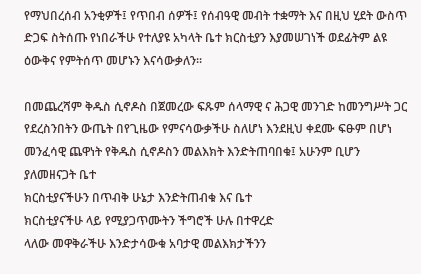የማህበረሰብ አንቂዎች፤ የጥበብ ሰዎች፤ የሰብዓዊ መብት ተቋማት እና በዚህ ሂደት ውስጥ ድጋፍ ስትሰጡ የነበራችሁ የተለያዩ አካላት ቤተ ክርስቲያን እያመሠገነች ወደፊትም ልዩ ዕውቅና የምትሰጥ መሆኑን እናሳውቃለን፡፡

በመጨረሻም ቅዱስ ሲኖዶስ በጀመረው ፍጹም ሰላማዊ ና ሕጋዊ መንገድ ከመንግሥት ጋር የደረስንበትን ውጤት በየጊዜው የምናሳውቃችሁ ስለሆነ እንደዚህ ቀደሙ ፍፁም በሆነ መንፈሳዊ ጨዋነት የቅዱስ ሲኖዶስን መልእክት እንድትጠባበቁ፤ አሁንም ቢሆን ያለመዘናጋት ቤተ
ክርስቲያናችሁን በጥብቅ ሁኔታ እንድትጠብቁ እና ቤተ
ክርስቲያናችሁ ላይ የሚያጋጥሙትን ችግሮች ሁሉ በተዋረድ
ላለው መዋቅራችሁ እንድታሳውቁ አባታዊ መልእክታችንን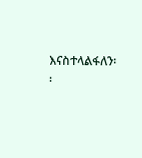እናስተላልፋለን፡፡